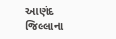આણંદ જિલ્લાના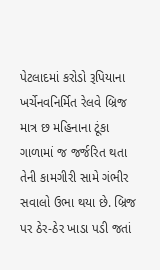પેટલાદમાં કરોડો રૂપિયાના ખર્ચેનવનિર્મિત રેલવે બ્રિજ માત્ર છ મહિનાના ટૂંકા ગાળામાં જ જર્જરિત થતા તેની કામગીરી સામે ગંભીર સવાલો ઉભા થયા છે. બ્રિજ પર ઠેર-ઠેર ખાડા પડી જતાં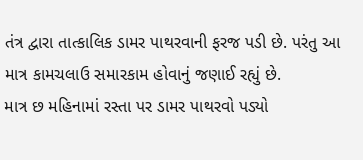તંત્ર દ્વારા તાત્કાલિક ડામર પાથરવાની ફરજ પડી છે. પરંતુ આ માત્ર કામચલાઉ સમારકામ હોવાનું જણાઈ રહ્યું છે.
માત્ર છ મહિનામાં રસ્તા પર ડામર પાથરવો પડ્યો